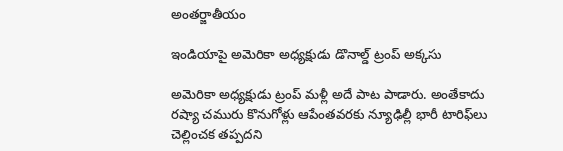అంతర్జాతీయం

ఇండియాపై అమెరికా అధ్యక్షుడు డొనాల్డ్ ట్రంప్ అక్కసు

అమెరికా అధ్యక్షుడు ట్రంప్‌ మళ్లీ అదే పాట పాడారు. అంతేకాదు రష్యా చమురు కొనుగోళ్లు ఆపేంతవరకు న్యూఢిల్లీ భారీ టారిఫ్‌లు చెల్లించక తప్పదని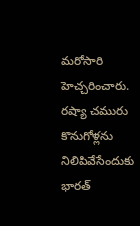మరోసారి హెచ్చరించారు. రష్యా చమురు కొనుగోళ్లను నిలిపివేసేందుకు భారత్‌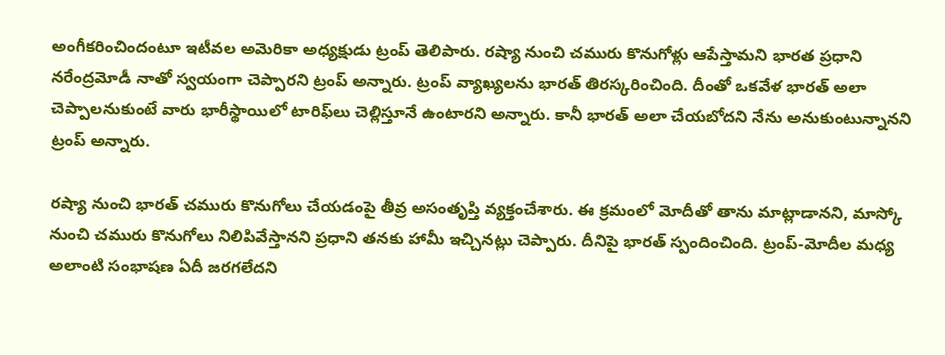అంగీకరించిందంటూ ఇటీవల అమెరికా అధ్యక్షుడు ట్రంప్‌ తెలిపారు. రష్యా నుంచి చమురు కొనుగోళ్లు ఆపేస్తామని భారత ప్రధాని నరేంద్రమోడీ నాతో స్వయంగా చెప్పారని ట్రంప్‌ అన్నారు. ట్రంప్ వ్యాఖ్యలను భారత్ తిరస్కరించింది. దీంతో ఒకవేళ భారత్‌ అలా చెప్పాలనుకుంటే వారు భారీస్థాయిలో టారిఫ్‌లు చెల్లిస్తూనే ఉంటారని అన్నారు. కానీ భారత్‌ అలా చేయబోదని నేను అనుకుంటున్నానని ట్రంప్‌ అన్నారు.

రష్యా నుంచి భారత్‌ చమురు కొనుగోలు చేయడంపై తీవ్ర అసంతృప్తి వ్యక్తంచేశారు. ఈ క్రమంలో మోదీతో తాను మాట్లాడానని, మాస్కో నుంచి చమురు కొనుగోలు నిలిపివేస్తానని ప్రధాని తనకు హామీ ఇచ్చినట్లు చెప్పారు. దీనిపై భారత్‌ స్పందించింది. ట్రంప్‌-మోదీల మధ్య అలాంటి సంభాషణ ఏదీ జరగలేదని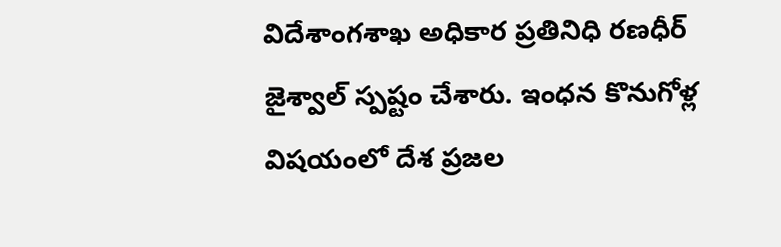విదేశాంగశాఖ అధికార ప్రతినిధి రణధీర్‌ జైశ్వాల్‌ స్పష్టం చేశారు. ఇంధన కొనుగోళ్ల విషయంలో దేశ ప్రజల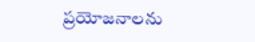ప్రయోజనాలను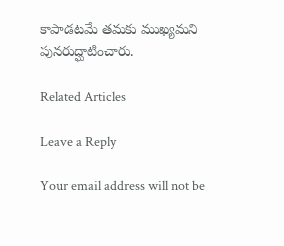కాపాడటమే తమకు ముఖ్యమని పునరుద్ఘాటించారు.

Related Articles

Leave a Reply

Your email address will not be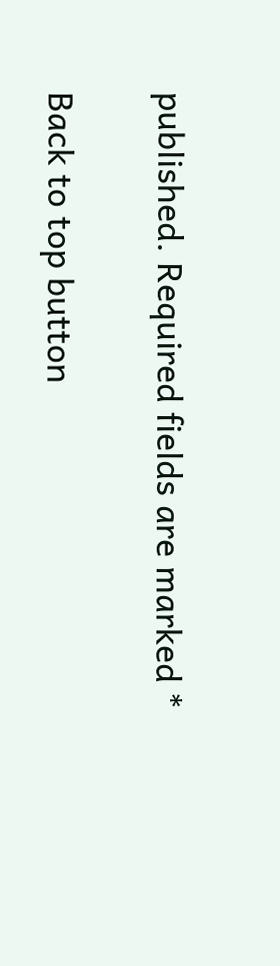published. Required fields are marked *

Back to top button